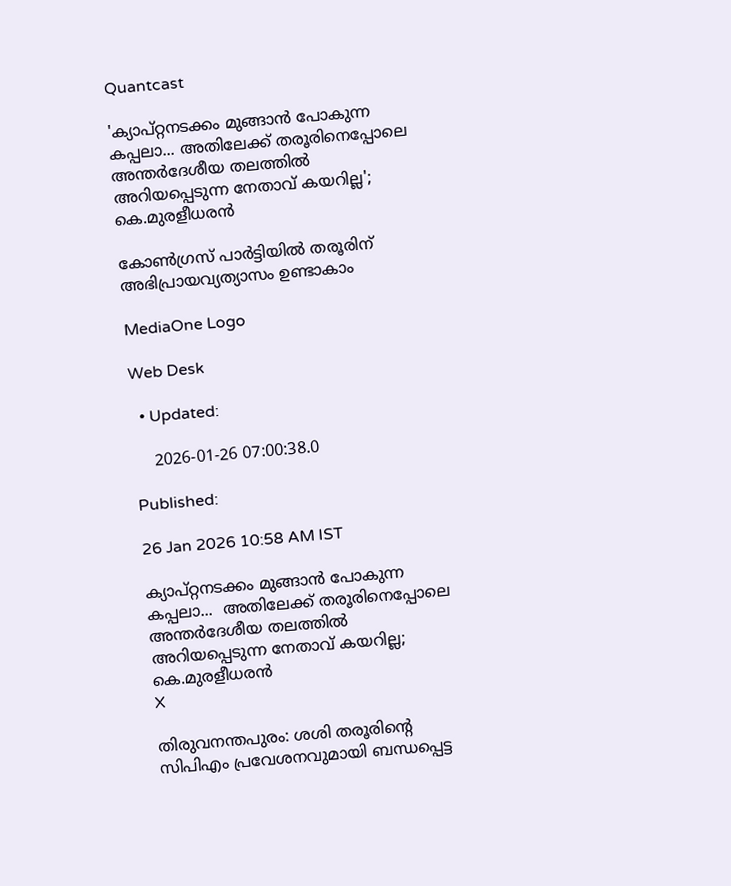Quantcast

'ക്യാപ്റ്റനടക്കം മുങ്ങാൻ പോകുന്ന കപ്പലാ... അതിലേക്ക് തരൂരിനെപ്പോലെ അന്തർദേശീയ തലത്തിൽ അറിയപ്പെടുന്ന നേതാവ് കയറില്ല'; കെ.മുരളീധരൻ

കോൺഗ്രസ് പാർട്ടിയിൽ തരൂരിന് അഭിപ്രായവ്യത്യാസം ഉണ്ടാകാം

MediaOne Logo

Web Desk

  • Updated:

    2026-01-26 07:00:38.0

Published:

26 Jan 2026 10:58 AM IST

ക്യാപ്റ്റനടക്കം മുങ്ങാൻ പോകുന്ന കപ്പലാ...  അതിലേക്ക് തരൂരിനെപ്പോലെ അന്തർദേശീയ തലത്തിൽ അറിയപ്പെടുന്ന നേതാവ് കയറില്ല; കെ.മുരളീധരൻ
X

തിരുവനന്തപുരം: ശശി തരൂരിന്‍റെ സിപിഎം പ്രവേശനവുമായി ബന്ധപ്പെട്ട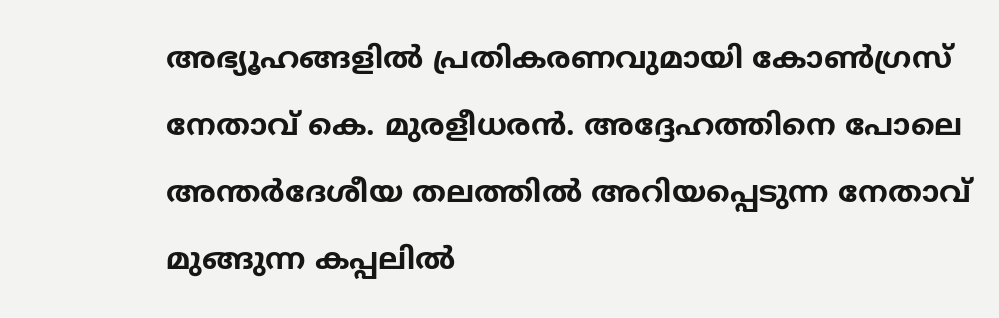അഭ്യൂഹങ്ങളിൽ പ്രതികരണവുമായി കോൺഗ്രസ് നേതാവ് കെ. മുരളീധരൻ. അദ്ദേഹത്തിനെ പോലെ അന്തർദേശീയ തലത്തിൽ അറിയപ്പെടുന്ന നേതാവ് മുങ്ങുന്ന കപ്പലിൽ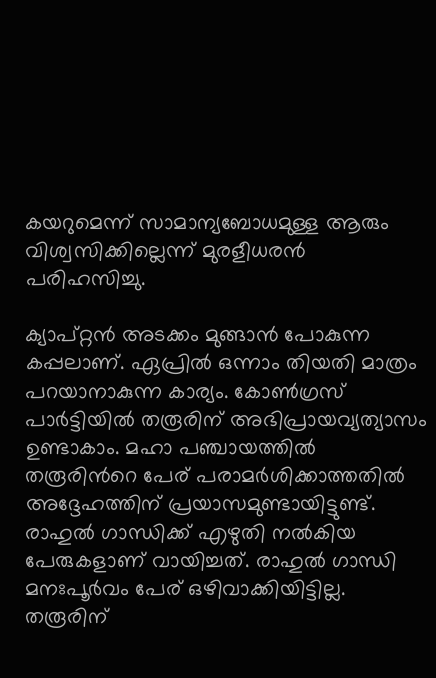കയറുമെന്ന് സാമാന്യബോധമുള്ള ആരും വിശ്വസിക്കില്ലെന്ന് മുരളീധരൻ പരിഹസിച്ചു.

ക്യാപ്റ്റൻ അടക്കം മുങ്ങാൻ പോകുന്ന കപ്പലാണ്. ഏപ്രിൽ ഒന്നാം തിയതി മാത്രം പറയാനാകുന്ന കാര്യം. കോൺഗ്രസ് പാർട്ടിയിൽ തരൂരിന് അഭിപ്രായവ്യത്യാസം ഉണ്ടാകാം. മഹാ പഞ്ചായത്തിൽ തരൂരിന്‍റെ പേര് പരാമർശിക്കാത്തതിൽ അദ്ദേഹത്തിന് പ്രയാസമുണ്ടായിട്ടുണ്ട്. രാഹുൽ ഗാന്ധിക്ക് എഴുതി നൽകിയ പേരുകളാണ് വായിച്ചത്. രാഹുൽ ഗാന്ധി മനഃപൂർവം പേര് ഒഴിവാക്കിയിട്ടില്ല. തരൂരിന്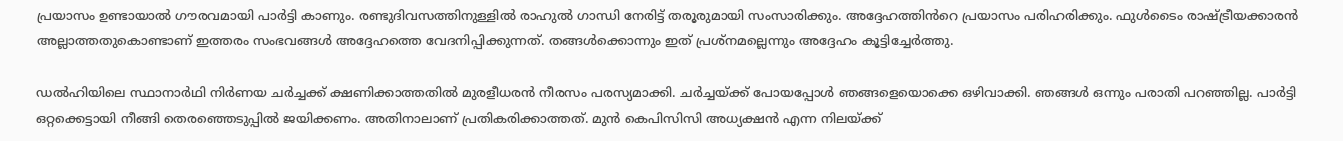പ്രയാസം ഉണ്ടായാൽ ഗൗരവമായി പാർട്ടി കാണും. രണ്ടുദിവസത്തിനുള്ളിൽ രാഹുൽ ഗാന്ധി നേരിട്ട് തരൂരുമായി സംസാരിക്കും. അദ്ദേഹത്തിൻറെ പ്രയാസം പരിഹരിക്കും. ഫുൾടൈം രാഷ്ട്രീയക്കാരൻ അല്ലാത്തതുകൊണ്ടാണ് ഇത്തരം സംഭവങ്ങൾ അദ്ദേഹത്തെ വേദനിപ്പിക്കുന്നത്. തങ്ങൾക്കൊന്നും ഇത് പ്രശ്നമല്ലെന്നും അദ്ദേഹം കൂട്ടിച്ചേര്‍ത്തു.

ഡൽഹിയിലെ സ്ഥാനാർഥി നിർണയ ചർച്ചക്ക് ക്ഷണിക്കാത്തതിൽ മുരളീധരൻ നീരസം പരസ്യമാക്കി. ചർച്ചയ്ക്ക് പോയപ്പോൾ ഞങ്ങളെയൊക്കെ ഒഴിവാക്കി. ഞങ്ങൾ ഒന്നും പരാതി പറഞ്ഞില്ല. പാർട്ടി ഒറ്റക്കെട്ടായി നീങ്ങി തെരഞ്ഞെടുപ്പിൽ ജയിക്കണം. അതിനാലാണ് പ്രതികരിക്കാത്തത്. മുൻ കെപിസിസി അധ്യക്ഷൻ എന്ന നിലയ്ക്ക്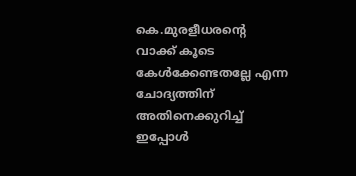കെ.മുരളീധരന്‍റെ വാക്ക് കൂടെ കേൾക്കേണ്ടതല്ലേ എന്ന ചോദ്യത്തിന് അതിനെക്കുറിച്ച് ഇപ്പോൾ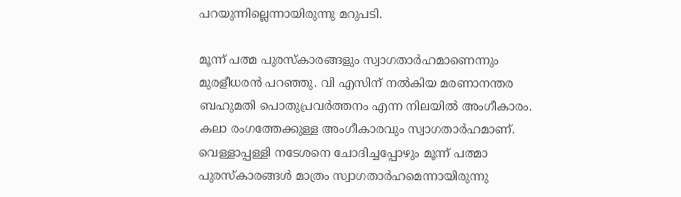പറയുന്നില്ലെന്നായിരുന്നു മറുപടി.

മൂന്ന് പത്മ പുരസ്കാരങ്ങളും സ്വാഗതാര്‍ഹമാണെന്നും മുരളീധരൻ പറഞ്ഞു. വി എസിന് നൽകിയ മരണാനന്തര ബഹുമതി പൊതുപ്രവർത്തനം എന്ന നിലയിൽ അംഗീകാരം. കലാ രംഗത്തേക്കുള്ള അംഗീകാരവും സ്വാഗതാർഹമാണ്. വെള്ളാപ്പള്ളി നടേശനെ ചോദിച്ചപ്പോഴും മൂന്ന് പത്മാ പുരസ്കാരങ്ങൾ മാത്രം സ്വാഗതാർഹമെന്നായിരുന്നു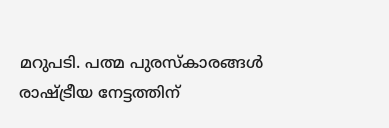മറുപടി. പത്മ പുരസ്കാരങ്ങൾ രാഷ്ട്രീയ നേട്ടത്തിന്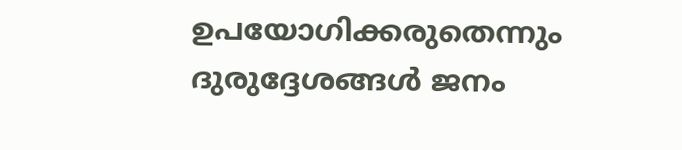ഉപയോഗിക്കരുതെന്നും ദുരുദ്ദേശങ്ങൾ ജനം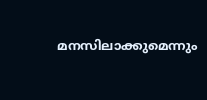മനസിലാക്കുമെന്നും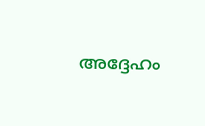അദ്ദേഹം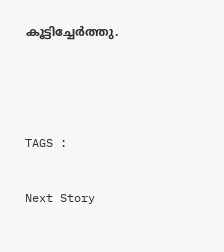കൂട്ടിച്ചേര്‍ത്തു.



TAGS :

Next Story